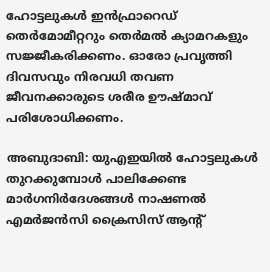ഹോട്ടലുകള്‍ ഇന്‍ഫ്രാറെഡ് തെര്‍മോമീറ്ററും തെര്‍മല്‍ ക്യാമറകളും സജ്ജീകരിക്കണം. ഓരോ പ്രവൃത്തി ദിവസവും നിരവധി തവണ ജീവനക്കാരുടെ ശരീര ഊഷ്‍മാവ് പരിശോധിക്കണം.

അബുദാബി: യുഎഇയില്‍ ഹോട്ടലുകള്‍ തുറക്കുമ്പോള്‍ പാലിക്കേണ്ട മാര്‍ഗനിര്‍ദേശങ്ങള്‍ നാഷണല്‍ എമര്‍ജന്‍സി ക്രൈസിസ് ആന്റ്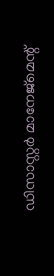ഡിസാസ്റ്റര്‍ മാനേജ്മെന്റ്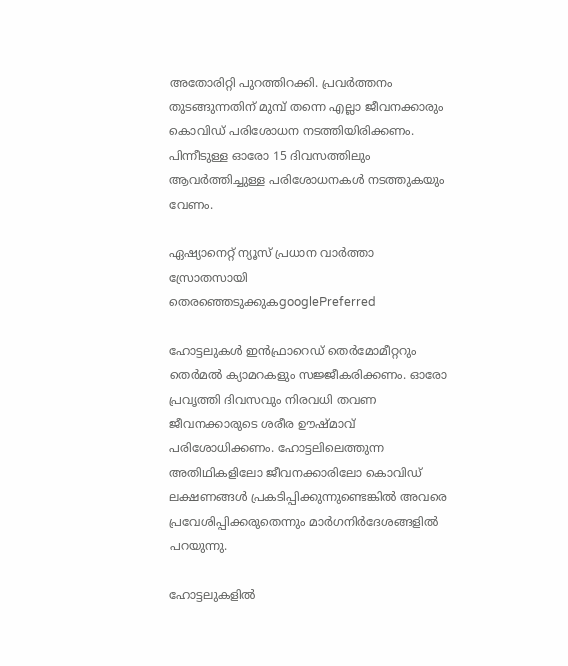അതോരിറ്റി പുറത്തിറക്കി. പ്രവര്‍ത്തനം തുടങ്ങുന്നതിന് മുമ്പ് തന്നെ എല്ലാ ജീവനക്കാരും കൊവിഡ് പരിശോധന നടത്തിയിരിക്കണം. പിന്നീടുള്ള ഓരോ 15 ദിവസത്തിലും ആവര്‍ത്തിച്ചുള്ള പരിശോധനകള്‍ നടത്തുകയും വേണം.

ഏഷ്യാനെറ്റ് ന്യൂസ് പ്രധാന വാർത്താ സ്രോതസായി തെരഞ്ഞെടുക്കുകgooglePreferred

ഹോട്ടലുകള്‍ ഇന്‍ഫ്രാറെഡ് തെര്‍മോമീറ്ററും തെര്‍മല്‍ ക്യാമറകളും സജ്ജീകരിക്കണം. ഓരോ പ്രവൃത്തി ദിവസവും നിരവധി തവണ ജീവനക്കാരുടെ ശരീര ഊഷ്‍മാവ് പരിശോധിക്കണം. ഹോട്ടലിലെത്തുന്ന അതിഥികളിലോ ജീവനക്കാരിലോ കൊവിഡ് ലക്ഷണങ്ങള്‍ പ്രകടിപ്പിക്കുന്നുണ്ടെങ്കില്‍ അവരെ പ്രവേശിപ്പിക്കരുതെന്നും മാര്‍ഗനിര്‍ദേശങ്ങളില്‍ പറയുന്നു.

ഹോട്ടലുകളില്‍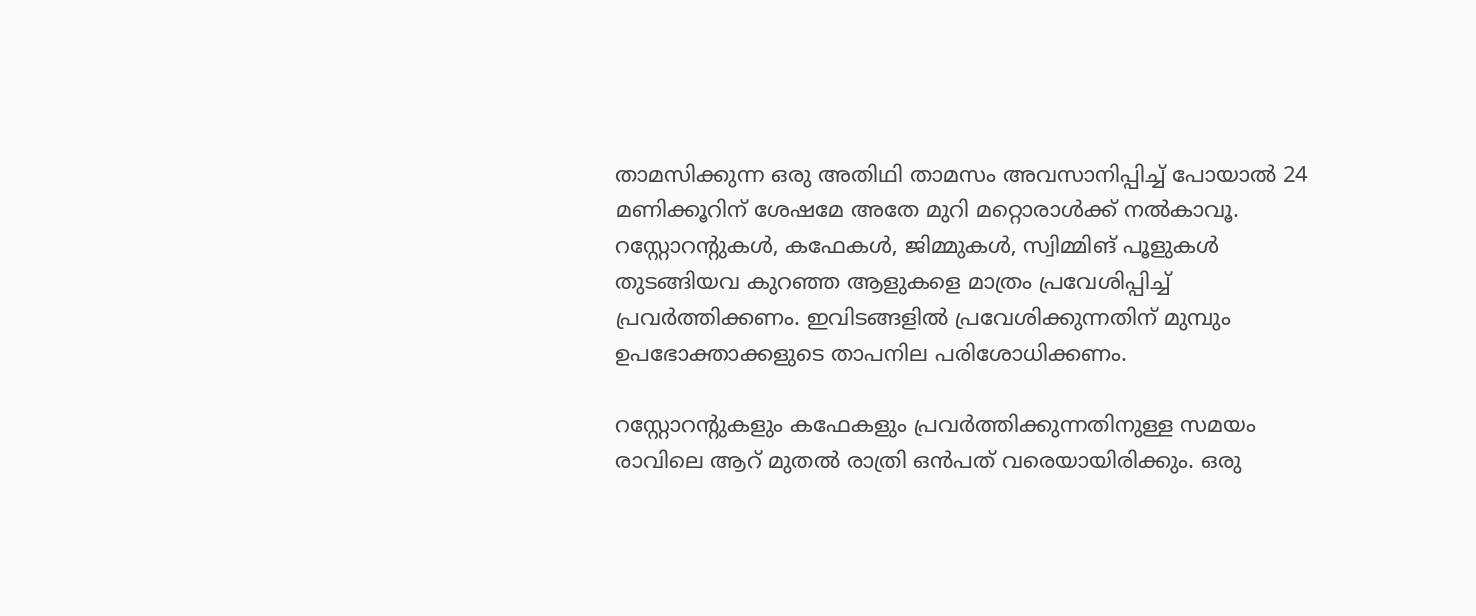താമസിക്കുന്ന ഒരു അതിഥി താമസം അവസാനിപ്പിച്ച് പോയാല്‍ 24 മണിക്കൂറിന് ശേഷമേ അതേ മുറി മറ്റൊരാള്‍ക്ക് നല്‍കാവൂ. റസ്റ്റോറന്റുകള്‍, കഫേകള്‍, ജിമ്മുകള്‍, സ്വിമ്മിങ് പൂളുകള്‍ തുടങ്ങിയവ കുറഞ്ഞ ആളുകളെ മാത്രം പ്രവേശിപ്പിച്ച് പ്രവര്‍ത്തിക്കണം. ഇവിടങ്ങളില്‍ പ്രവേശിക്കുന്നതിന് മുമ്പും ഉപഭോക്താക്കളുടെ താപനില പരിശോധിക്കണം.

റസ്റ്റോറന്റുകളും കഫേകളും പ്രവര്‍ത്തിക്കുന്നതിനുള്ള സമയം രാവിലെ ആറ് മുതല്‍ രാത്രി ഒന്‍പത് വരെയായിരിക്കും. ഒരു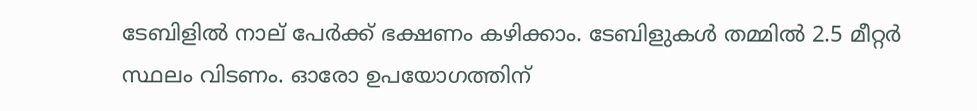ടേബിളില്‍ നാല് പേര്‍ക്ക് ഭക്ഷണം കഴിക്കാം. ടേബിളുകള്‍ തമ്മില്‍ 2.5 മീറ്റര്‍ സ്ഥലം വിടണം. ഓരോ ഉപയോഗത്തിന്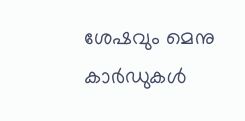ശേഷവും മെനു കാര്‍ഡുകള്‍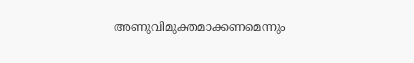അണുവിമുക്തമാക്കണമെന്നും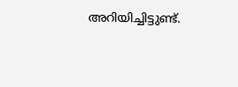അറിയിച്ചിട്ടുണ്ട്.